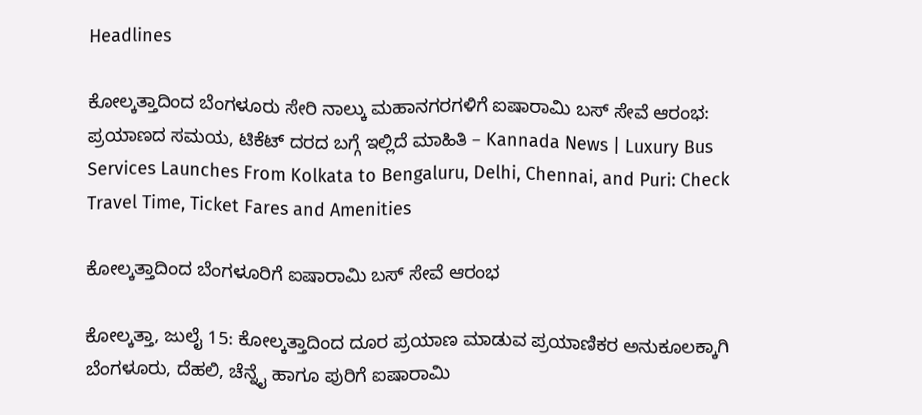Headlines

ಕೋಲ್ಕತ್ತಾದಿಂದ ಬೆಂಗಳೂರು ಸೇರಿ ನಾಲ್ಕು ಮಹಾನಗರಗಳಿಗೆ ಐಷಾರಾಮಿ ಬಸ್ ಸೇವೆ ಆರಂಭ: ಪ್ರಯಾಣದ ಸಮಯ, ಟಿಕೆಟ್ ದರದ ಬಗ್ಗೆ ಇಲ್ಲಿದೆ ಮಾಹಿತಿ – Kannada News | Luxury Bus Services Launches From Kolkata to Bengaluru, Delhi, Chennai, and Puri: Check Travel Time, Ticket Fares and Amenities

ಕೋಲ್ಕತ್ತಾದಿಂದ ಬೆಂಗಳೂರಿಗೆ ಐಷಾರಾಮಿ ಬಸ್ ಸೇವೆ ಆರಂಭ

ಕೋಲ್ಕತ್ತಾ, ಜುಲೈ 15: ಕೋಲ್ಕತ್ತಾದಿಂದ ದೂರ ಪ್ರಯಾಣ ಮಾಡುವ ಪ್ರಯಾಣಿಕರ ಅನುಕೂಲಕ್ಕಾಗಿ ಬೆಂಗಳೂರು, ದೆಹಲಿ, ಚೆನ್ನೈ ಹಾಗೂ ಪುರಿಗೆ ಐಷಾರಾಮಿ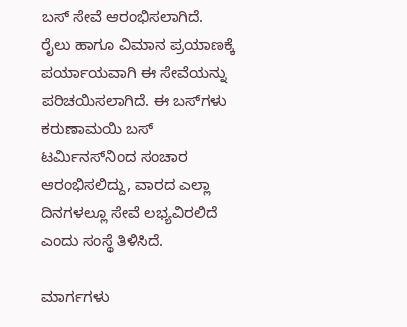ಬಸ್ ಸೇವೆ ಆರಂಭಿಸಲಾಗಿದೆ. ರೈಲು ಹಾಗೂ ವಿಮಾನ ಪ್ರಯಾಣಕ್ಕೆ ಪರ್ಯಾಯವಾಗಿ ಈ ಸೇವೆಯನ್ನು ಪರಿಚಯಿಸಲಾಗಿದೆ. ಈ ಬಸ್‌ಗಳು ಕರುಣಾಮಯಿ ಬಸ್ ಟರ್ಮಿನಸ್‌ನಿಂದ ಸಂಚಾರ ಆರಂಭಿಸಲಿದ್ದು, ವಾರದ ಎಲ್ಲಾ ದಿನಗಳಲ್ಲೂ ಸೇವೆ ಲಭ್ಯವಿರಲಿದೆ ಎಂದು ಸಂಸ್ಥೆ ತಿಳಿಸಿದೆ.

ಮಾರ್ಗಗಳು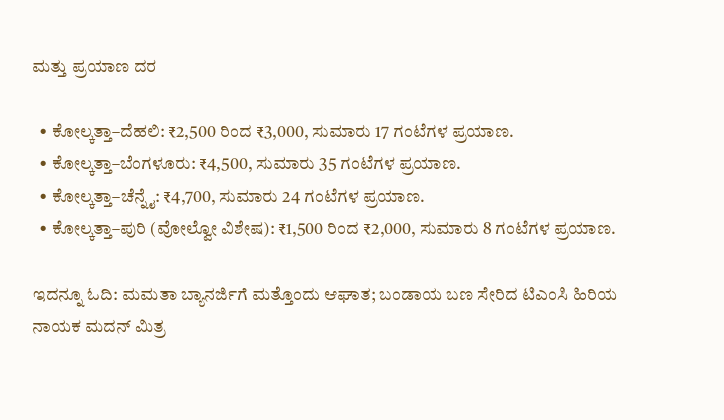ಮತ್ತು ಪ್ರಯಾಣ ದರ

  • ಕೋಲ್ಕತ್ತಾ–ದೆಹಲಿ: ₹2,500 ರಿಂದ ₹3,000, ಸುಮಾರು 17 ಗಂಟೆಗಳ ಪ್ರಯಾಣ.
  • ಕೋಲ್ಕತ್ತಾ–ಬೆಂಗಳೂರು: ₹4,500, ಸುಮಾರು 35 ಗಂಟೆಗಳ ಪ್ರಯಾಣ.
  • ಕೋಲ್ಕತ್ತಾ–ಚೆನ್ನೈ: ₹4,700, ಸುಮಾರು 24 ಗಂಟೆಗಳ ಪ್ರಯಾಣ.
  • ಕೋಲ್ಕತ್ತಾ–ಪುರಿ (ವೋಲ್ವೋ ವಿಶೇಷ): ₹1,500 ರಿಂದ ₹2,000, ಸುಮಾರು 8 ಗಂಟೆಗಳ ಪ್ರಯಾಣ.

ಇದನ್ನೂ ಓದಿ: ಮಮತಾ ಬ್ಯಾನರ್ಜಿಗೆ ಮತ್ತೊಂದು ಆಘಾತ; ಬಂಡಾಯ ಬಣ ಸೇರಿದ ಟಿಎಂಸಿ ಹಿರಿಯ ನಾಯಕ ಮದನ್ ಮಿತ್ರ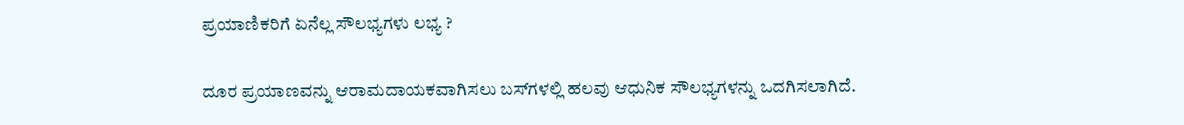ಪ್ರಯಾಣಿಕರಿಗೆ ಏನೆಲ್ಲ ಸೌಲಭ್ಯಗಳು ಲಭ್ಯ ?

ದೂರ ಪ್ರಯಾಣವನ್ನು ಆರಾಮದಾಯಕವಾಗಿಸಲು ಬಸ್‌ಗಳಲ್ಲಿ ಹಲವು ಆಧುನಿಕ ಸೌಲಭ್ಯಗಳನ್ನು ಒದಗಿಸಲಾಗಿದೆ.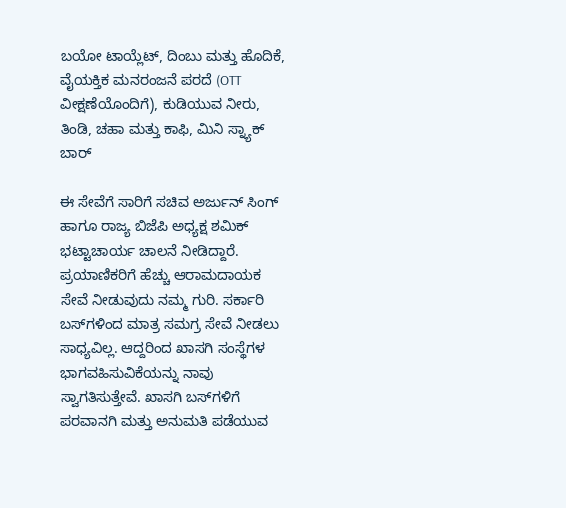ಬಯೋ ಟಾಯ್ಲೆಟ್, ದಿಂಬು ಮತ್ತು ಹೊದಿಕೆ, ವೈಯಕ್ತಿಕ ಮನರಂಜನೆ ಪರದೆ (OTT ವೀಕ್ಷಣೆಯೊಂದಿಗೆ), ಕುಡಿಯುವ ನೀರು, ತಿಂಡಿ, ಚಹಾ ಮತ್ತು ಕಾಫಿ, ಮಿನಿ ಸ್ನ್ಯಾಕ್ ಬಾರ್

ಈ ಸೇವೆಗೆ ಸಾರಿಗೆ ಸಚಿವ ಅರ್ಜುನ್ ಸಿಂಗ್ ಹಾಗೂ ರಾಜ್ಯ ಬಿಜೆಪಿ ಅಧ್ಯಕ್ಷ ಶಮಿಕ್ ಭಟ್ಟಾಚಾರ್ಯ ಚಾಲನೆ ನೀಡಿದ್ದಾರೆ.  ಪ್ರಯಾಣಿಕರಿಗೆ ಹೆಚ್ಚು ಆರಾಮದಾಯಕ ಸೇವೆ ನೀಡುವುದು ನಮ್ಮ ಗುರಿ. ಸರ್ಕಾರಿ ಬಸ್‌ಗಳಿಂದ ಮಾತ್ರ ಸಮಗ್ರ ಸೇವೆ ನೀಡಲು ಸಾಧ್ಯವಿಲ್ಲ. ಆದ್ದರಿಂದ ಖಾಸಗಿ ಸಂಸ್ಥೆಗಳ ಭಾಗವಹಿಸುವಿಕೆಯನ್ನು ನಾವು ಸ್ವಾಗತಿಸುತ್ತೇವೆ. ಖಾಸಗಿ ಬಸ್‌ಗಳಿಗೆ ಪರವಾನಗಿ ಮತ್ತು ಅನುಮತಿ ಪಡೆಯುವ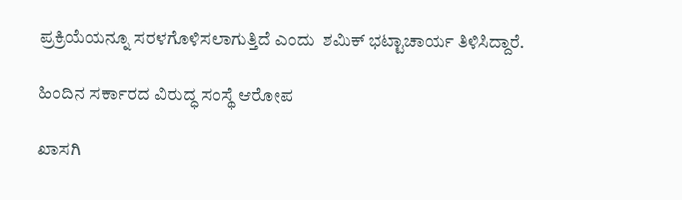ಪ್ರಕ್ರಿಯೆಯನ್ನೂ ಸರಳಗೊಳಿಸಲಾಗುತ್ತಿದೆ ಎಂದು  ಶಮಿಕ್ ಭಟ್ಟಾಚಾರ್ಯ ತಿಳಿಸಿದ್ದಾರೆ.

ಹಿಂದಿನ ಸರ್ಕಾರದ ವಿರುದ್ಧ ಸಂಸ್ಥೆ ಆರೋಪ

ಖಾಸಗಿ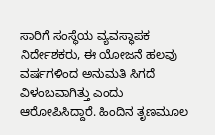ಸಾರಿಗೆ ಸಂಸ್ಥೆಯ ವ್ಯವಸ್ಥಾಪಕ ನಿರ್ದೇಶಕರು, ಈ ಯೋಜನೆ ಹಲವು ವರ್ಷಗಳಿಂದ ಅನುಮತಿ ಸಿಗದೆ ವಿಳಂಬವಾಗಿತ್ತು ಎಂದು ಆರೋಪಿಸಿದ್ದಾರೆ. ಹಿಂದಿನ ತೃಣಮೂಲ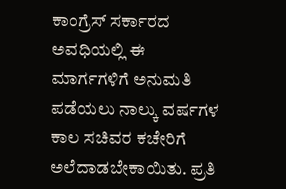ಕಾಂಗ್ರೆಸ್ ಸರ್ಕಾರದ ಅವಧಿಯಲ್ಲಿ ಈ ಮಾರ್ಗಗಳಿಗೆ ಅನುಮತಿ ಪಡೆಯಲು ನಾಲ್ಕು ವರ್ಷಗಳ ಕಾಲ ಸಚಿವರ ಕಚೇರಿಗೆ ಅಲೆದಾಡಬೇಕಾಯಿತು. ಪ್ರತಿ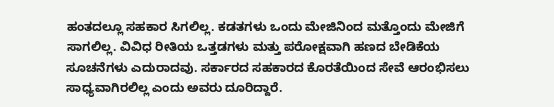ಹಂತದಲ್ಲೂ ಸಹಕಾರ ಸಿಗಲಿಲ್ಲ. ಕಡತಗಳು ಒಂದು ಮೇಜಿನಿಂದ ಮತ್ತೊಂದು ಮೇಜಿಗೆ ಸಾಗಲಿಲ್ಲ. ವಿವಿಧ ರೀತಿಯ ಒತ್ತಡಗಳು ಮತ್ತು ಪರೋಕ್ಷವಾಗಿ ಹಣದ ಬೇಡಿಕೆಯ ಸೂಚನೆಗಳು ಎದುರಾದವು. ಸರ್ಕಾರದ ಸಹಕಾರದ ಕೊರತೆಯಿಂದ ಸೇವೆ ಆರಂಭಿಸಲು ಸಾಧ್ಯವಾಗಿರಲಿಲ್ಲ ಎಂದು ಅವರು ದೂರಿದ್ದಾರೆ.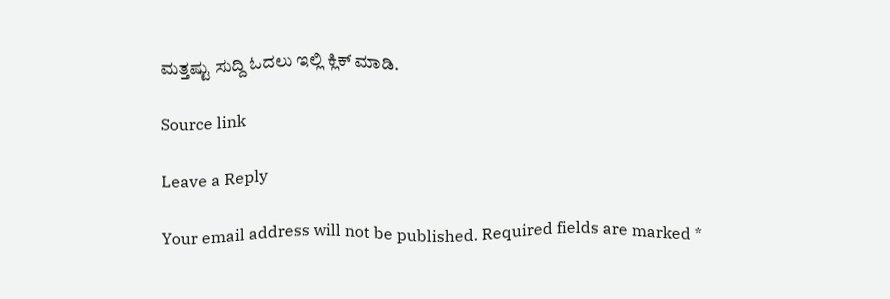ಮತ್ತಷ್ಟು ಸುದ್ದಿ ಓದಲು ಇಲ್ಲಿ ಕ್ಲಿಕ್ ಮಾಡಿ.

Source link

Leave a Reply

Your email address will not be published. Required fields are marked *